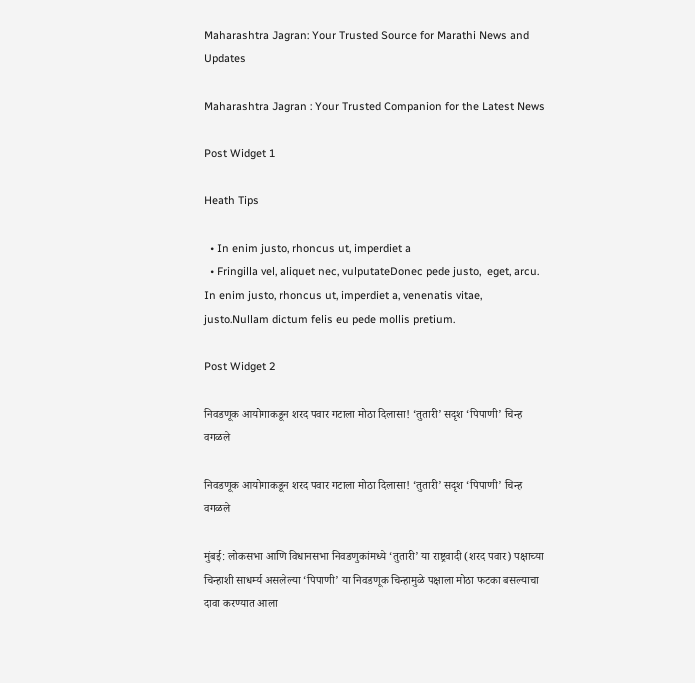Maharashtra Jagran: Your Trusted Source for Marathi News and Updates

Maharashtra Jagran : Your Trusted Companion for the Latest News

Post Widget 1

Heath Tips

  • In enim justo, rhoncus ut, imperdiet a
  • Fringilla vel, aliquet nec, vulputateDonec pede justo,  eget, arcu. In enim justo, rhoncus ut, imperdiet a, venenatis vitae, justo.Nullam dictum felis eu pede mollis pretium.

Post Widget 2

निवडणूक आयोगाकडून शरद पवार गटाला मोठा दिलासा! ‘तुतारी’ सदृश ‘पिपाणी’ चिन्ह वगळले

निवडणूक आयोगाकडून शरद पवार गटाला मोठा दिलासा! ‘तुतारी’ सदृश ‘पिपाणी’ चिन्ह वगळले

मुंबई: लोकसभा आणि विधानसभा निवडणुकांमध्ये ‘तुतारी’ या राष्ट्रवादी (शरद पवार) पक्षाच्या चिन्हाशी साधर्म्य असलेल्या ‘पिपाणी’ या निवडणूक चिन्हामुळे पक्षाला मोठा फटका बसल्याचा दावा करण्यात आला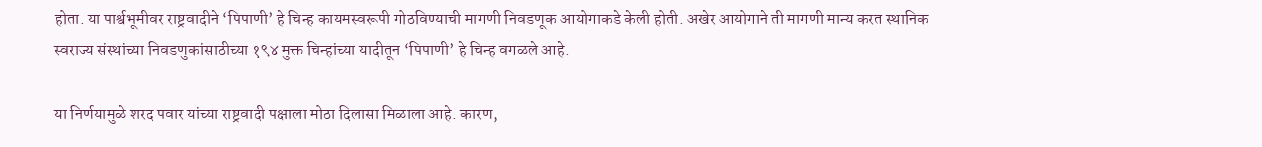होता. या पार्श्वभूमीवर राष्ट्रवादीने ‘पिपाणी’ हे चिन्ह कायमस्वरूपी गोठविण्याची मागणी निवडणूक आयोगाकडे केली होती. अखेर आयोगाने ती मागणी मान्य करत स्थानिक स्वराज्य संस्थांच्या निवडणुकांसाठीच्या १९४ मुक्त चिन्हांच्या यादीतून ‘पिपाणी’ हे चिन्ह वगळले आहे.

या निर्णयामुळे शरद पवार यांच्या राष्ट्रवादी पक्षाला मोठा दिलासा मिळाला आहे. कारण,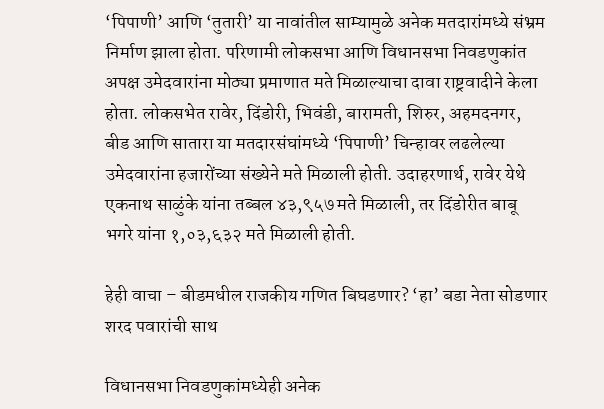‘पिपाणी’ आणि ‘तुतारी’ या नावांतील साम्यामुळे अनेक मतदारांमध्ये संभ्रम निर्माण झाला होता. परिणामी लोकसभा आणि विधानसभा निवडणुकांत अपक्ष उमेदवारांना मोठ्या प्रमाणात मते मिळाल्याचा दावा राष्ट्रवादीने केला होता. लोकसभेत रावेर, दिंडोरी, भिवंडी, बारामती, शिरुर, अहमदनगर, बीड आणि सातारा या मतदारसंघांमध्ये ‘पिपाणी’ चिन्हावर लढलेल्या उमेदवारांना हजारोंच्या संख्येने मते मिळाली होती. उदाहरणार्थ, रावेर येथे एकनाथ साळुंके यांना तब्बल ४३,९५७ मते मिळाली, तर दिंडोरीत बाबू भगरे यांना १,०३,६३२ मते मिळाली होती.

हेही वाचा – बीडमधील राजकीय गणित बिघडणार? ‘हा’ बडा नेता सोडणार शरद पवारांची साथ

विधानसभा निवडणुकांमध्येही अनेक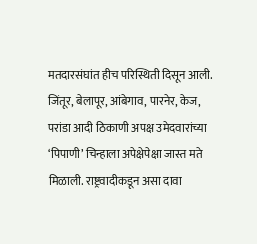मतदारसंघांत हीच परिस्थिती दिसून आली. जिंतूर, बेलापूर, आंबेगाव, पारनेर, केज, परांडा आदी ठिकाणी अपक्ष उमेदवारांच्या ‘पिपाणी’ चिन्हाला अपेक्षेपेक्षा जास्त मते मिळाली. राष्ट्रवादीकडून असा दावा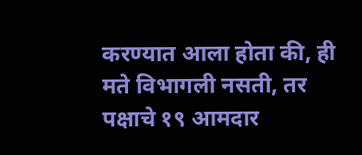करण्यात आला होता की, ही मते विभागली नसती, तर पक्षाचे १९ आमदार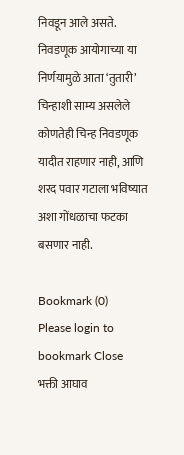निवडून आले असते. निवडणूक आयोगाच्या या निर्णयामुळे आता ‘तुतारी’ चिन्हाशी साम्य असलेले कोणतेही चिन्ह निवडणूक यादीत राहणार नाही, आणि शरद पवार गटाला भविष्यात अशा गोंधळाचा फटका बसणार नाही.

Bookmark (0)
Please login to bookmark Close
भक्ती आघाव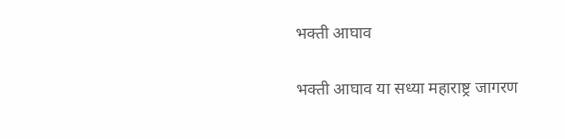भक्ती आघाव

भक्ती आघाव या सध्या महाराष्ट्र जागरण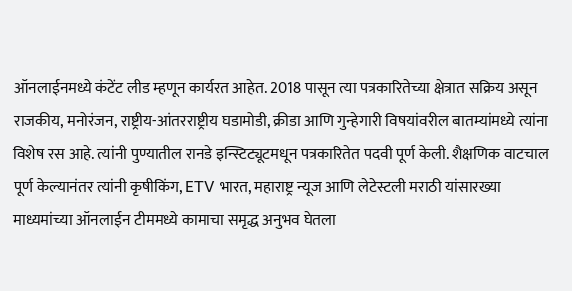ऑनलाईनमध्ये कंटेंट लीड म्हणून कार्यरत आहेत. 2018 पासून त्या पत्रकारितेच्या क्षेत्रात सक्रिय असून राजकीय, मनोरंजन, राष्ट्रीय-आंतरराष्ट्रीय घडामोडी, क्रीडा आणि गुन्हेगारी विषयांवरील बातम्यांमध्ये त्यांना विशेष रस आहे. त्यांनी पुण्यातील रानडे इन्स्टिट्यूटमधून पत्रकारितेत पदवी पूर्ण केली. शैक्षणिक वाटचाल पूर्ण केल्यानंतर त्यांनी कृषीकिंग, ETV भारत, महाराष्ट्र न्यूज आणि लेटेस्टली मराठी यांसारख्या माध्यमांच्या ऑनलाईन टीममध्ये कामाचा समृद्ध अनुभव घेतला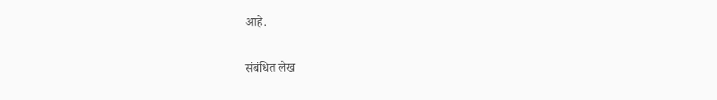आहे.

संबंधित लेख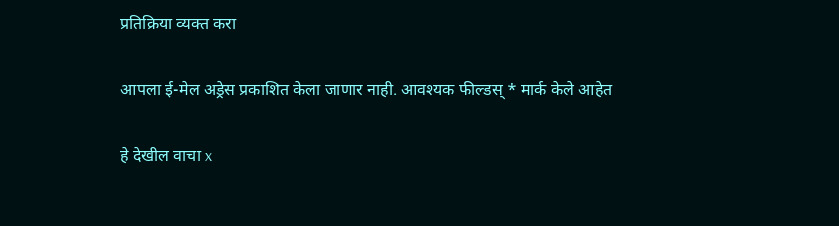प्रतिक्रिया व्यक्त करा

आपला ई-मेल अड्रेस प्रकाशित केला जाणार नाही. आवश्यक फील्डस् * मार्क केले आहेत

हे देखील वाचा x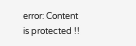error: Content is protected !!